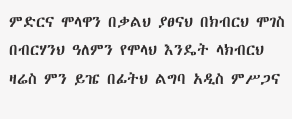ምድርና ሞላዋን በቃልህ ያፀናህ በክብርህ ሞገስ በብርሃንህ ዓለምን የሞላህ እንዴት ላክብርህ ዛሬስ ምን ይዤ በፊትህ ልግባ አዲስ ምሥጋና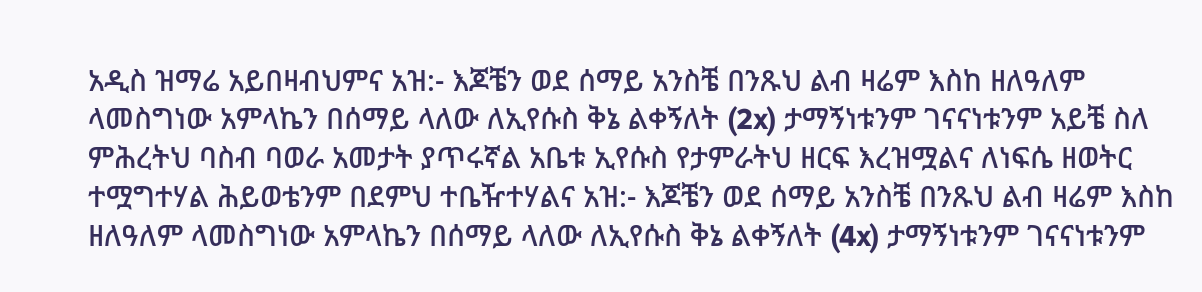አዲስ ዝማሬ አይበዛብህምና አዝ:- እጆቼን ወደ ሰማይ አንስቼ በንጹህ ልብ ዛሬም እስከ ዘለዓለም ላመስግነው አምላኬን በሰማይ ላለው ለኢየሱስ ቅኔ ልቀኝለት (2x) ታማኝነቱንም ገናናነቱንም አይቼ ስለ ምሕረትህ ባስብ ባወራ አመታት ያጥሩኛል አቤቱ ኢየሱስ የታምራትህ ዘርፍ እረዝሟልና ለነፍሴ ዘወትር ተሟግተሃል ሕይወቴንም በደምህ ተቤዥተሃልና አዝ:- እጆቼን ወደ ሰማይ አንስቼ በንጹህ ልብ ዛሬም እስከ ዘለዓለም ላመስግነው አምላኬን በሰማይ ላለው ለኢየሱስ ቅኔ ልቀኝለት (4x) ታማኝነቱንም ገናናነቱንም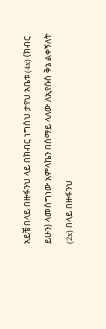አይቼ በላይ በዙፋንህ ላይ በክብር ነግሰህ ታየህ አቤቱ (4x) (ክብር ይሁን) ላመስግነው አምላኬን በሰማይ ላለው ለኢየሱስ ቅኔ ልቀኝለት (2x) በላይ በዙፋንህ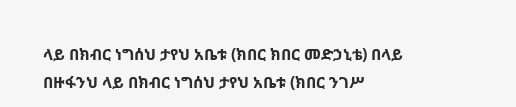ላይ በክብር ነግሰህ ታየህ አቤቱ (ክበር ክበር መድኃኒቴ) በላይ በዙፋንህ ላይ በክብር ነግሰህ ታየህ አቤቱ (ክበር ንገሥ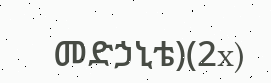መድኃኒቴ)(2x)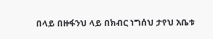በላይ በዙፋንህ ላይ በክብር ነግሰህ ታየህ አቤቱ